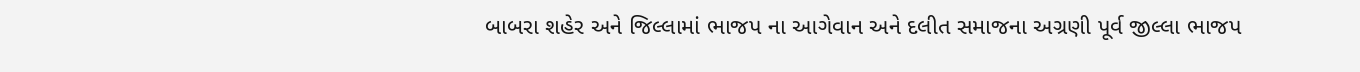બાબરા શહેર અને જિલ્લામાં ભાજપ ના આગેવાન અને દલીત સમાજના અગ્રણી પૂર્વ જીલ્લા ભાજપ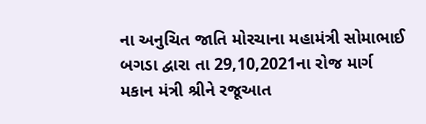ના અનુચિત જાતિ મોરચાના મહામંત્રી સોમાભાઈ બગડા દ્વારા તા 29,10,2021ના રોજ માર્ગ મકાન મંત્રી શ્રીને રજૂઆત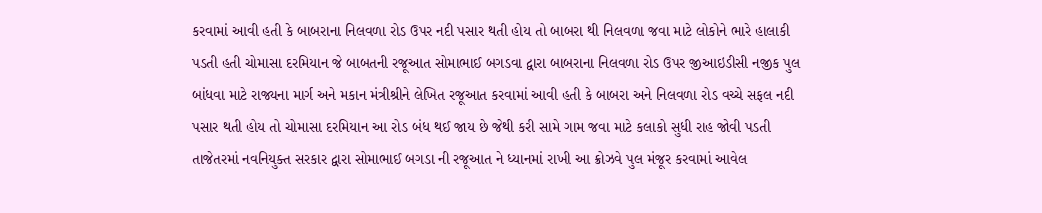કરવામાં આવી હતી કે બાબરાના નિલવળા રોડ ઉપર નદી પસાર થતી હોય તો બાબરા થી નિલવળા જવા માટે લોકોને ભારે હાલાકી પડતી હતી ચોમાસા દરમિયાન જે બાબતની રજૂઆત સોમાભાઈ બગડવા દ્વારા બાબરાના નિલવળા રોડ ઉપર જીઆઇડીસી નજીક પુલ બાંધવા માટે રાજ્યના માર્ગ અને મકાન મંત્રીશ્રીને લેખિત રજૂઆત કરવામાં આવી હતી કે બાબરા અને નિલવળા રોડ વચ્ચે સફલ નદી પસાર થતી હોય તો ચોમાસા દરમિયાન આ રોડ બંધ થઈ જાય છે જેથી કરી સામે ગામ જવા માટે કલાકો સુધી રાહ જોવી પડતી તાજેતરમાં નવનિયુક્ત સરકાર દ્વારા સોમાભાઈ બગડા ની રજૂઆત ને ધ્યાનમાં રાખી આ ક્રોઝવે પુલ મંજૂર કરવામાં આવેલ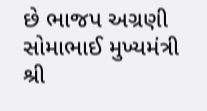છે ભાજપ અગ્રણી સોમાભાઈ મુખ્યમંત્રી શ્રી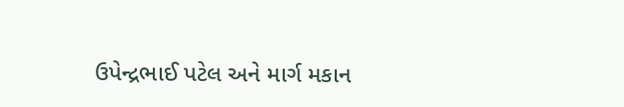ઉપેન્દ્રભાઈ પટેલ અને માર્ગ મકાન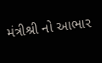મંત્રીશ્રી નો આભાર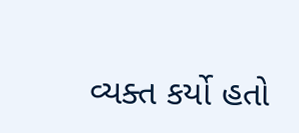વ્યક્ત કર્યો હતો